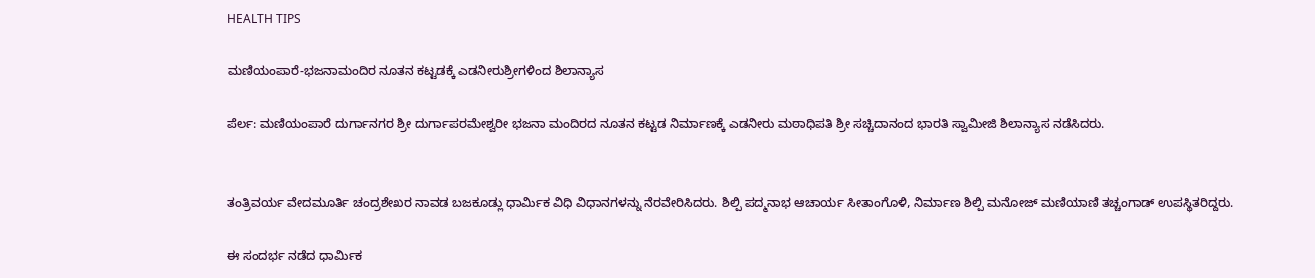HEALTH TIPS

ಮಣಿಯಂಪಾರೆ-ಭಜನಾಮಂದಿರ ನೂತನ ಕಟ್ಟಡಕ್ಕೆ ಎಡನೀರುಶ್ರೀಗಳಿಂದ ಶಿಲಾನ್ಯಾಸ

ಪೆರ್ಲ: ಮಣಿಯಂಪಾರೆ ದುರ್ಗಾನಗರ ಶ್ರೀ ದುರ್ಗಾಪರಮೇಶ್ವರೀ ಭಜನಾ ಮಂದಿರದ ನೂತನ ಕಟ್ಟಡ ನಿರ್ಮಾಣಕ್ಕೆ ಎಡನೀರು ಮಠಾಧಿಪತಿ ಶ್ರೀ ಸಚ್ಚಿದಾನಂದ ಭಾರತಿ ಸ್ವಾಮೀಜಿ ಶಿಲಾನ್ಯಾಸ ನಡೆಸಿದರು.


ತಂತ್ರಿವರ್ಯ ವೇದಮೂರ್ತಿ ಚಂದ್ರಶೇಖರ ನಾವಡ ಬಜಕೂಡ್ಲು ಧಾರ್ಮಿಕ ವಿಧಿ ವಿಧಾನಗಳನ್ನು ನೆರವೇರಿಸಿದರು. ಶಿಲ್ಪಿ ಪದ್ಮನಾಭ ಆಚಾರ್ಯ ಸೀತಾಂಗೊಳಿ, ನಿರ್ಮಾಣ ಶಿಲ್ಪಿ ಮನೋಜ್ ಮಣಿಯಾಣಿ ತಚ್ಚಂಗಾಡ್ ಉಪಸ್ಥಿತರಿದ್ದರು.

ಈ ಸಂದರ್ಭ ನಡೆದ ಧಾರ್ಮಿಕ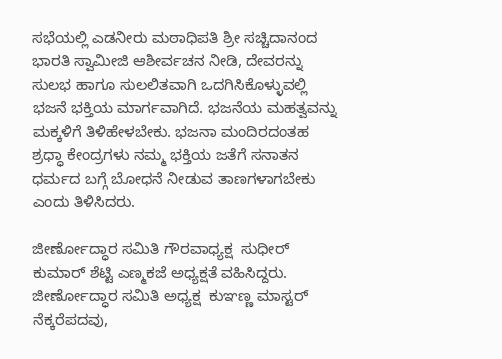ಸಭೆಯಲ್ಲಿ ಎಡನೀರು ಮಠಾಧಿಪತಿ ಶ್ರೀ ಸಚ್ಚಿದಾನಂದ ಭಾರತಿ ಸ್ವಾಮೀಜಿ ಆಶೀರ್ವಚನ ನೀಡಿ, ದೇವರನ್ನು ಸುಲಭ ಹಾಗೂ ಸುಲಲಿತವಾಗಿ ಒದಗಿಸಿಕೊಳ್ಳುವಲ್ಲಿ ಭಜನೆ ಭಕ್ತಿಯ ಮಾರ್ಗವಾಗಿದೆ. ಭಜನೆಯ ಮಹತ್ವವನ್ನು ಮಕ್ಕಳಿಗೆ ತಿಳಿಹೇಳಬೇಕು. ಭಜನಾ ಮಂದಿರದಂತಹ ಶ್ರಧ್ಧಾ ಕೇಂದ್ರಗಳು ನಮ್ಮ ಭಕ್ತಿಯ ಜತೆಗೆ ಸನಾತನ ಧರ್ಮದ ಬಗ್ಗೆ ಬೋಧನೆ ನೀಡುವ ತಾಣಗಳಾಗಬೇಕು ಎಂದು ತಿಳಿಸಿದರು.

ಜೀರ್ಣೋದ್ಧಾರ ಸಮಿತಿ ಗೌರವಾಧ್ಯಕ್ಷ  ಸುಧೀರ್ ಕುಮಾರ್ ಶೆಟ್ಟಿ ಎಣ್ಮಕಜೆ ಅಧ್ಯಕ್ಷತೆ ವಹಿಸಿದ್ದರು. ಜೀರ್ಣೋದ್ಧಾರ ಸಮಿತಿ ಅಧ್ಯಕ್ಷ  ಕುಞಣ್ಣ ಮಾಸ್ಟರ್ ನೆಕ್ಕರೆಪದವು,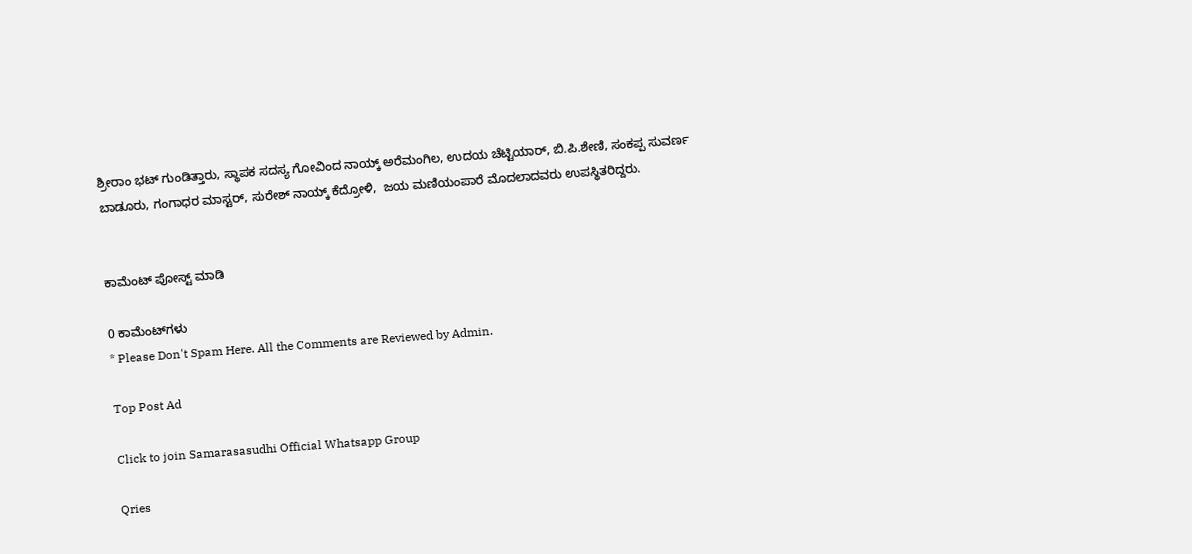ಶ್ರೀರಾಂ ಭಟ್ ಗುಂಡಿತ್ತಾರು, ಸ್ಥಾಪಕ ಸದಸ್ಯ ಗೋವಿಂದ ನಾಯ್ಕ್ ಅರೆಮಂಗಿಲ, ಉದಯ ಚೆಟ್ಟಿಯಾರ್, ಬಿ.ಪಿ.ಶೇಣಿ, ಸಂಕಪ್ಪ ಸುವರ್ಣ ಬಾಡೂರು, ಗಂಗಾಧರ ಮಾಸ್ಟರ್, ಸುರೇಶ್ ನಾಯ್ಕ್ ಕೆದ್ರೋಳಿ,  ಜಯ ಮಣಿಯಂಪಾರೆ ಮೊದಲಾದವರು ಉಪಸ್ಥಿತರಿದ್ದರು.


ಕಾಮೆಂಟ್‌‌ ಪೋಸ್ಟ್‌ ಮಾಡಿ

0 ಕಾಮೆಂಟ್‌ಗಳು
* Please Don't Spam Here. All the Comments are Reviewed by Admin.

Top Post Ad

Click to join Samarasasudhi Official Whatsapp Group

Qries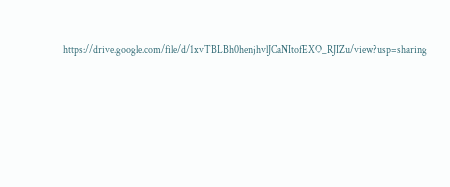https://drive.google.com/file/d/1xvTBLBh0henjhvlJCaNItofEXO_RJIZu/view?usp=sharing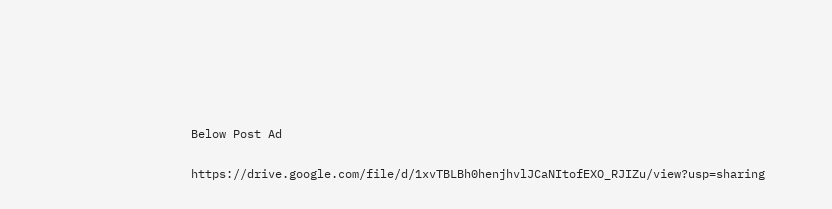Below Post Ad

https://drive.google.com/file/d/1xvTBLBh0henjhvlJCaNItofEXO_RJIZu/view?usp=sharing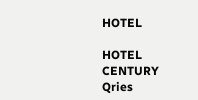HOTEL

HOTEL
CENTURY
Qries